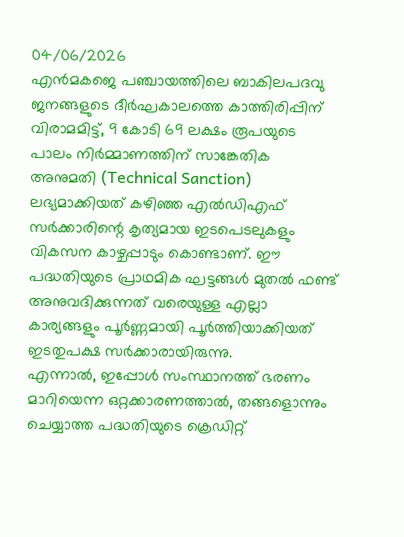04/06/2026
എൻമകജെ പഞ്ചായത്തിലെ ബാകിലപദവു ജനങ്ങളുടെ ദീർഘകാലത്തെ കാത്തിരിപ്പിന് വിരാമമിട്ട്, 9 കോടി 69 ലക്ഷം രൂപയുടെ പാലം നിർമ്മാണത്തിന് സാങ്കേതിക അനുമതി (Technical Sanction) ലഭ്യമാക്കിയത് കഴിഞ്ഞ എൽഡിഎഫ് സർക്കാരിന്റെ കൃത്യമായ ഇടപെടലുകളും വികസന കാഴ്ചപ്പാടും കൊണ്ടാണ്. ഈ പദ്ധതിയുടെ പ്രാഥമിക ഘട്ടങ്ങൾ മുതൽ ഫണ്ട് അനുവദിക്കുന്നത് വരെയുള്ള എല്ലാ കാര്യങ്ങളും പൂർണ്ണമായി പൂർത്തിയാക്കിയത് ഇടതുപക്ഷ സർക്കാരായിരുന്നു.
എന്നാൽ, ഇപ്പോൾ സംസ്ഥാനത്ത് ഭരണം മാറിയെന്ന ഒറ്റക്കാരണത്താൽ, തങ്ങളൊന്നും ചെയ്യാത്ത പദ്ധതിയുടെ ക്രെഡിറ്റ്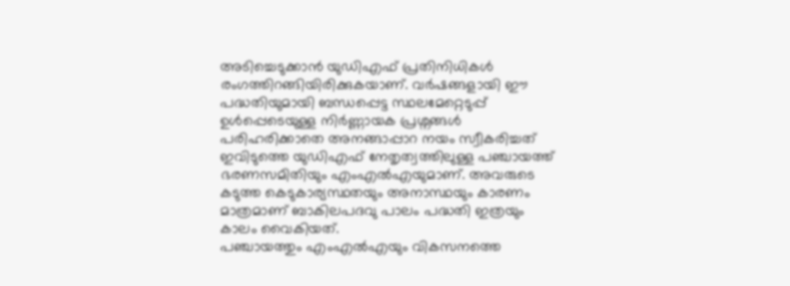അടിച്ചെടുക്കാൻ യുഡിഎഫ് പ്രതിനിധികൾ രംഗത്തിറങ്ങിയിരിക്കുകയാണ്. വർഷങ്ങളായി ഈ പദ്ധതിയുമായി ബന്ധപ്പെട്ട സ്ഥലമേറ്റെടുപ്പ് ഉൾപ്പെടെയുള്ള നിർണ്ണായക പ്രശ്നങ്ങൾ പരിഹരിക്കാതെ അനങ്ങാപ്പാറ നയം സ്വീകരിച്ചത് ഇവിടുത്തെ യുഡിഎഫ് നേതൃത്വത്തിലുള്ള പഞ്ചായത്ത് ഭരണസമിതിയും എംഎൽഎയുമാണ്. അവരുടെ കടുത്ത കെടുകാര്യസ്ഥതയും അനാസ്ഥയും കാരണം മാത്രമാണ് ബാകിലപദവു പാലം പദ്ധതി ഇത്രയും കാലം വൈകിയത്.
പഞ്ചായത്തും എംഎൽഎയും വികസനത്തെ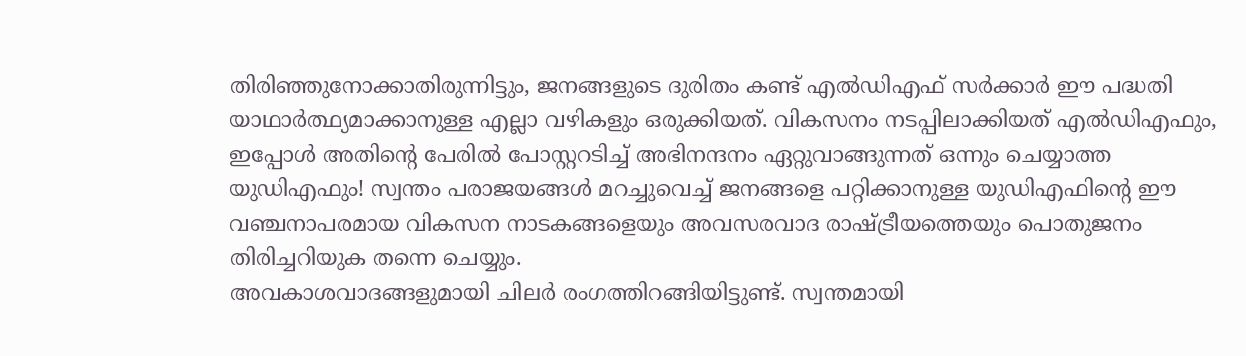തിരിഞ്ഞുനോക്കാതിരുന്നിട്ടും, ജനങ്ങളുടെ ദുരിതം കണ്ട് എൽഡിഎഫ് സർക്കാർ ഈ പദ്ധതി യാഥാർത്ഥ്യമാക്കാനുള്ള എല്ലാ വഴികളും ഒരുക്കിയത്. വികസനം നടപ്പിലാക്കിയത് എൽഡിഎഫും, ഇപ്പോൾ അതിന്റെ പേരിൽ പോസ്റ്ററടിച്ച് അഭിനന്ദനം ഏറ്റുവാങ്ങുന്നത് ഒന്നും ചെയ്യാത്ത യുഡിഎഫും! സ്വന്തം പരാജയങ്ങൾ മറച്ചുവെച്ച് ജനങ്ങളെ പറ്റിക്കാനുള്ള യുഡിഎഫിന്റെ ഈ വഞ്ചനാപരമായ വികസന നാടകങ്ങളെയും അവസരവാദ രാഷ്ട്രീയത്തെയും പൊതുജനം തിരിച്ചറിയുക തന്നെ ചെയ്യും.
അവകാശവാദങ്ങളുമായി ചിലർ രംഗത്തിറങ്ങിയിട്ടുണ്ട്. സ്വന്തമായി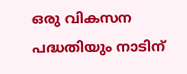ഒരു വികസന പദ്ധതിയും നാടിന്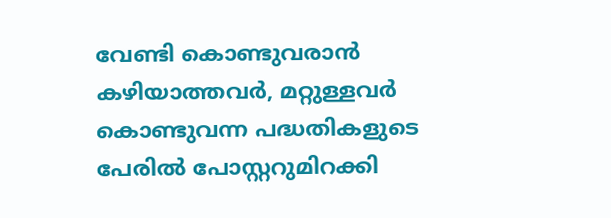വേണ്ടി കൊണ്ടുവരാൻ കഴിയാത്തവർ, മറ്റുള്ളവർ കൊണ്ടുവന്ന പദ്ധതികളുടെ പേരിൽ പോസ്റ്ററുമിറക്കി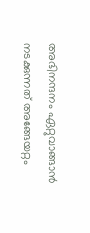അഭിനന്ദനം ഏറ്റുവാങ്ങാൻ നടക്കുന്നത് അങ്ങേയറ്റം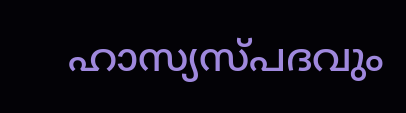ഹാസ്യസ്പദവും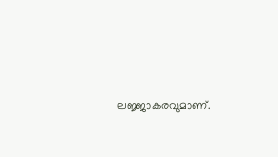ലജ്ജാകരവുമാണ്.